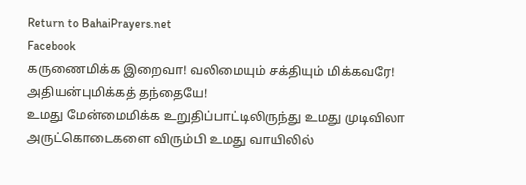Return to BahaiPrayers.net
Facebook
கருணைமிக்க இறைவா! வலிமையும் சக்தியும் மிக்கவரே! அதியன்புமிக்கத் தந்தையே!
உமது மேன்மைமிக்க உறுதிப்பாட்டிலிருந்து உமது முடிவிலா அருட்கொடைகளை விரும்பி உமது வாயிலில்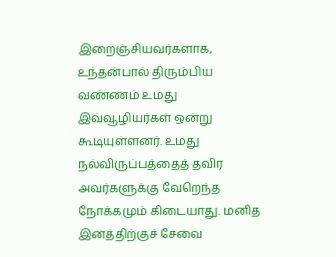இறைஞ்சியவர்களாக, உந்தன்பால் திரும்பிய வண்ணம் உமது இவ்வூழியர்கள் ஒன்று கூடியுள்ளனர். உமது நல்விருப்பத்தைத் தவிர அவர்களுக்கு வேறெந்த நோக்கமும் கிடையாது. மனித இனத்திற்குச் சேவை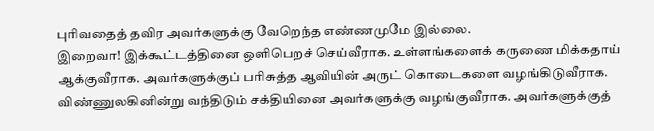புரிவதைத் தவிர அவர்களுக்கு வேறெந்த எண்ணமுமே இல்லை.
இறைவா! இக்கூட்டத்தினை ஒளிபெறச் செய்வீராக. உள்ளங்களைக் கருணை மிக்கதாய் ஆக்குவீராக. அவர்களுக்குப் பரிசுத்த ஆவியின் அருட் கொடைகளை வழங்கிடுவீராக. விண்ணுலகினின்று வந்திடும் சக்தியினை அவர்களுக்கு வழங்குவீராக. அவர்களுக்குத்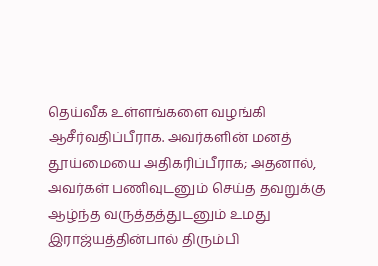தெய்வீக உள்ளங்களை வழங்கி ஆசீர்வதிப்பீராக. அவர்களின் மனத் தூய்மையை அதிகரிப்பீராக; அதனால், அவர்கள் பணிவுடனும் செய்த தவறுக்கு ஆழ்ந்த வருத்தத்துடனும் உமது இராஜ்யத்தின்பால் திரும்பி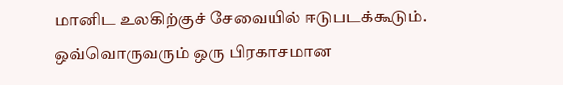மானிட உலகிற்குச் சேவையில் ஈடுபடக்கூடும். ஒவ்வொருவரும் ஒரு பிரகாசமான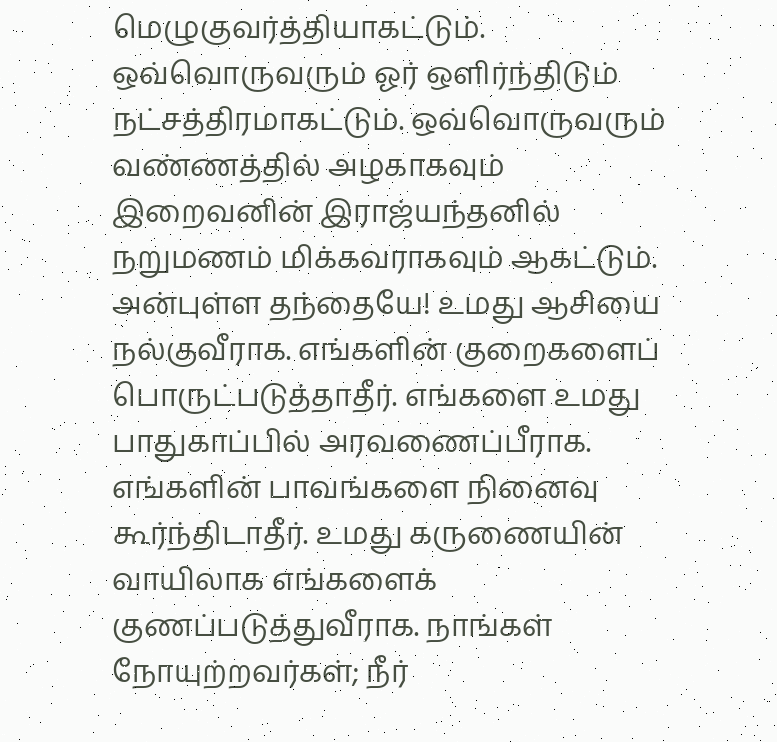மெழுகுவர்த்தியாகட்டும். ஒவ்வொருவரும் ஓர் ஒளிர்ந்திடும் நட்சத்திரமாகட்டும். ஒவ்வொருவரும் வண்ணத்தில் அழகாகவும் இறைவனின் இராஜ்யந்தனில் நறுமணம் மிக்கவராகவும் ஆகட்டும்.
அன்புள்ள தந்தையே! உமது ஆசியை நல்குவீராக. எங்களின் குறைகளைப் பொருட்படுத்தாதீர். எங்களை உமது பாதுகாப்பில் அரவணைப்பீராக. எங்களின் பாவங்களை நினைவு கூர்ந்திடாதீர். உமது கருணையின் வாயிலாக எங்களைக் குணப்படுத்துவீராக. நாங்கள் நோயுற்றவர்கள்; நீர்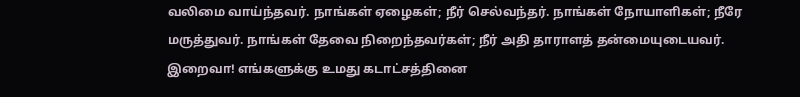வலிமை வாய்ந்தவர். நாங்கள் ஏழைகள்; நீர் செல்வந்தர். நாங்கள் நோயாளிகள்; நீரே மருத்துவர். நாங்கள் தேவை நிறைந்தவர்கள்; நீர் அதி தாராளத் தன்மையுடையவர்.
இறைவா! எங்களுக்கு உமது கடாட்சத்தினை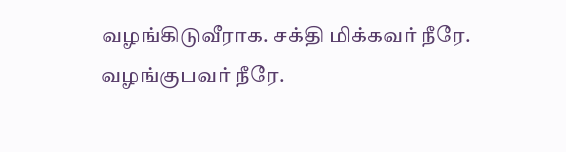வழங்கிடுவீராக. சக்தி மிக்கவர் நீரே. வழங்குபவர் நீரே.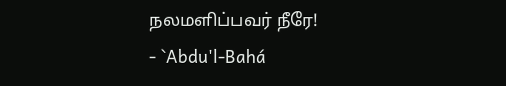நலமளிப்பவர் நீரே!
- `Abdu'l-Bahá